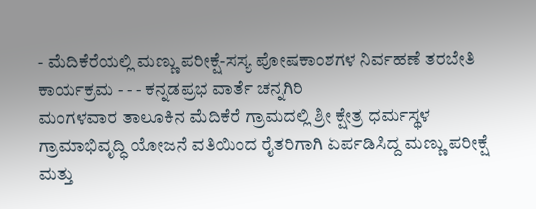- ಮೆದಿಕೆರೆಯಲ್ಲಿ ಮಣ್ಣು ಪರೀಕ್ಷೆ-ಸಸ್ಯ ಪೋಷಕಾಂಶಗಳ ನಿರ್ವಹಣೆ ತರಬೇತಿ ಕಾರ್ಯಕ್ರಮ - - - ಕನ್ನಡಪ್ರಭ ವಾರ್ತೆ ಚನ್ನಗಿರಿ
ಮಂಗಳವಾರ ತಾಲೂಕಿನ ಮೆದಿಕೆರೆ ಗ್ರಾಮದಲ್ಲಿ ಶ್ರೀ ಕ್ಷೇತ್ರ ಧರ್ಮಸ್ಥಳ ಗ್ರಾಮಾಭಿವೃದ್ಧಿ ಯೋಜನೆ ವತಿಯಿಂದ ರೈತರಿಗಾಗಿ ಏರ್ಪಡಿಸಿದ್ದ ಮಣ್ಣು ಪರೀಕ್ಷೆ ಮತ್ತು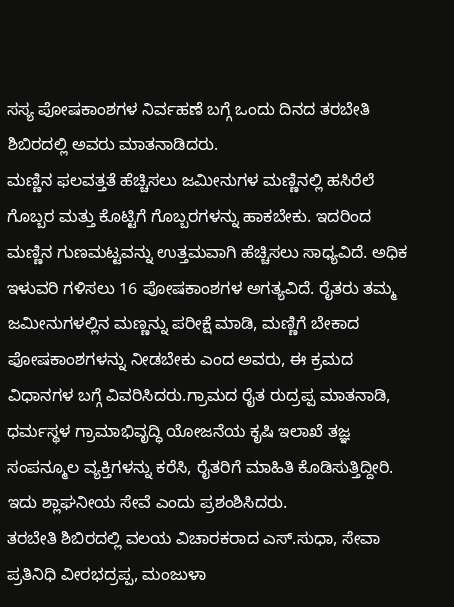ಸಸ್ಯ ಪೋಷಕಾಂಶಗಳ ನಿರ್ವಹಣೆ ಬಗ್ಗೆ ಒಂದು ದಿನದ ತರಬೇತಿ ಶಿಬಿರದಲ್ಲಿ ಅವರು ಮಾತನಾಡಿದರು.
ಮಣ್ಣಿನ ಫಲವತ್ತತೆ ಹೆಚ್ಚಿಸಲು ಜಮೀನುಗಳ ಮಣ್ಣಿನಲ್ಲಿ ಹಸಿರೆಲೆ ಗೊಬ್ಬರ ಮತ್ತು ಕೊಟ್ಟಿಗೆ ಗೊಬ್ಬರಗಳನ್ನು ಹಾಕಬೇಕು. ಇದರಿಂದ ಮಣ್ಣಿನ ಗುಣಮಟ್ಟವನ್ನು ಉತ್ತಮವಾಗಿ ಹೆಚ್ಚಿಸಲು ಸಾಧ್ಯವಿದೆ. ಅಧಿಕ ಇಳುವರಿ ಗಳಿಸಲು 16 ಪೋಷಕಾಂಶಗಳ ಅಗತ್ಯವಿದೆ. ರೈತರು ತಮ್ಮ ಜಮೀನುಗಳಲ್ಲಿನ ಮಣ್ಣನ್ನು ಪರೀಕ್ಷೆ ಮಾಡಿ, ಮಣ್ಣಿಗೆ ಬೇಕಾದ ಪೋಷಕಾಂಶಗಳನ್ನು ನೀಡಬೇಕು ಎಂದ ಅವರು, ಈ ಕ್ರಮದ ವಿಧಾನಗಳ ಬಗ್ಗೆ ವಿವರಿಸಿದರು.ಗ್ರಾಮದ ರೈತ ರುದ್ರಪ್ಪ ಮಾತನಾಡಿ, ಧರ್ಮಸ್ಥಳ ಗ್ರಾಮಾಭಿವೃದ್ಧಿ ಯೋಜನೆಯ ಕೃಷಿ ಇಲಾಖೆ ತಜ್ಞ ಸಂಪನ್ಮೂಲ ವ್ಯಕ್ತಿಗಳನ್ನು ಕರೆಸಿ, ರೈತರಿಗೆ ಮಾಹಿತಿ ಕೊಡಿಸುತ್ತಿದ್ದೀರಿ. ಇದು ಶ್ಲಾಘನೀಯ ಸೇವೆ ಎಂದು ಪ್ರಶಂಶಿಸಿದರು.
ತರಬೇತಿ ಶಿಬಿರದಲ್ಲಿ ವಲಯ ವಿಚಾರಕರಾದ ಎಸ್.ಸುಧಾ, ಸೇವಾ ಪ್ರತಿನಿಧಿ ವೀರಭದ್ರಪ್ಪ, ಮಂಜುಳಾ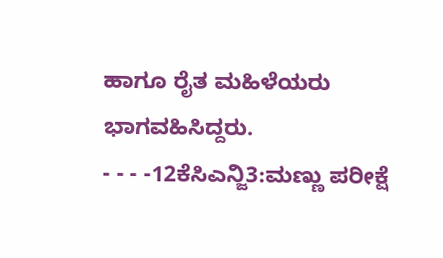ಹಾಗೂ ರೈತ ಮಹಿಳೆಯರು ಭಾಗವಹಿಸಿದ್ದರು.
- - - -12ಕೆಸಿಎನ್ಜಿ3:ಮಣ್ಣು ಪರೀಕ್ಷೆ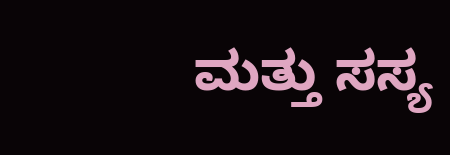ಮತ್ತು ಸಸ್ಯ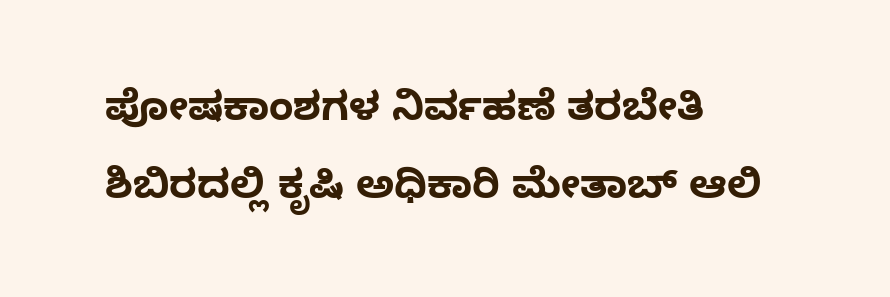ಪೋಷಕಾಂಶಗಳ ನಿರ್ವಹಣೆ ತರಬೇತಿ ಶಿಬಿರದಲ್ಲಿ ಕೃಷಿ ಅಧಿಕಾರಿ ಮೇತಾಬ್ ಆಲಿ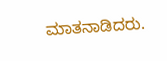ಮಾತನಾಡಿದರು.